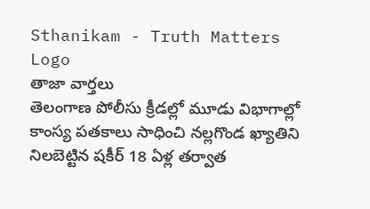Sthanikam - Truth Matters
Logo
తాజా వార్తలు
తెలంగాణ పోలీసు క్రీడల్లో మూడు విభాగాల్లో కాంస్య పతకాలు సాధించి నల్లగొండ ఖ్యాతిని నిలబెట్టిన షకీర్ 18 ఏళ్ల తర్వాత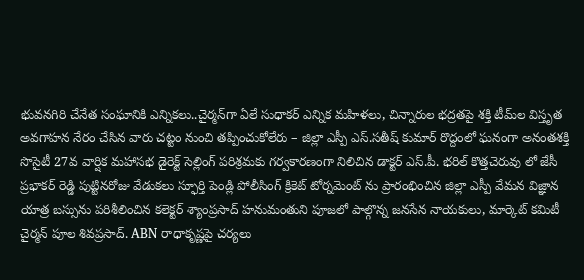భువనగిరి చేనేత సంఘానికి ఎన్నికలు..చైర్మన్‌గా ఏలే సుధాకర్ ఎన్నిక మహిళలు, చిన్నారుల భద్రతపై శక్తి టీమ్‌ల విస్తృత అవగాహన నేరం చేసిన వారు చట్టం నుంచి తప్పించుకోలేరు – జిల్లా ఎస్పీ ఎస్.సతీష్ కుమార్ రొద్దంలో ఘనంగా అనంతశక్తి సొసైటీ 27వ వార్షిక మహాసభ డైరెక్ట్ సెల్లింగ్ పరిశ్రమకు గర్వకారణంగా నిలిచిన డాక్టర్ ఎస్.పీ. భరిల్ కొత్తచెరువు లో జేసీ ప్రభాకర్ రెడ్డి పుట్టినరోజు వేడుకలు స్ఫూర్తి పెండ్లి పోలీసింగ్ క్రికెట్ టోర్నమెంట్ ను ప్రారంభించిన జిల్లా ఎస్పీ వేమన విజ్ఞాన యాత్ర బస్సును పరిశీలించిన కలెక్టర్ శ్యాంప్రసాద్ హనుమంతుని పూజలో పాల్గొన్న జనసేన నాయకులు, మార్కెట్ కమిటీ చైర్మన్ పూల శివప్రసాద్. ABN రాధాకృష్ణపై చర్యలు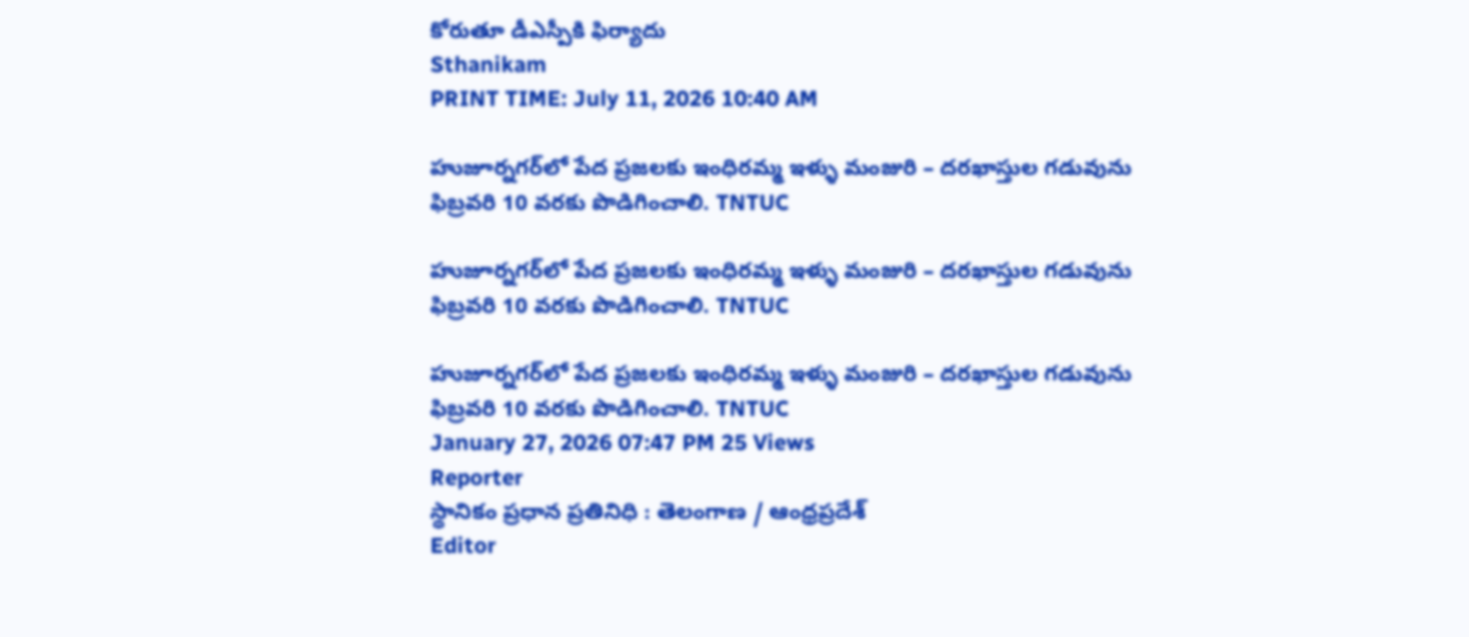కోరుతూ డీఎస్పీకి ఫిర్యాదు
Sthanikam
PRINT TIME: July 11, 2026 10:40 AM

హుజూర్నగర్‌లో పేద ప్రజలకు ఇంధిరమ్మ ఇళ్ళు మంజురి – దరఖాస్తుల గడువును ఫిబ్రవరి 10 వరకు పొడిగించాలి. TNTUC

హుజూర్నగర్‌లో పేద ప్రజలకు ఇంధిరమ్మ ఇళ్ళు మంజురి – దరఖాస్తుల గడువును ఫిబ్రవరి 10 వరకు పొడిగించాలి. TNTUC

హుజూర్నగర్‌లో పేద ప్రజలకు ఇంధిరమ్మ ఇళ్ళు మంజురి – దరఖాస్తుల గడువును ఫిబ్రవరి 10 వరకు పొడిగించాలి. TNTUC
January 27, 2026 07:47 PM 25 Views
Reporter
స్థానికం ప్రధాన ప్రతినిధి : తెలంగాణ / ఆంధ్రప్రదేశ్
Editor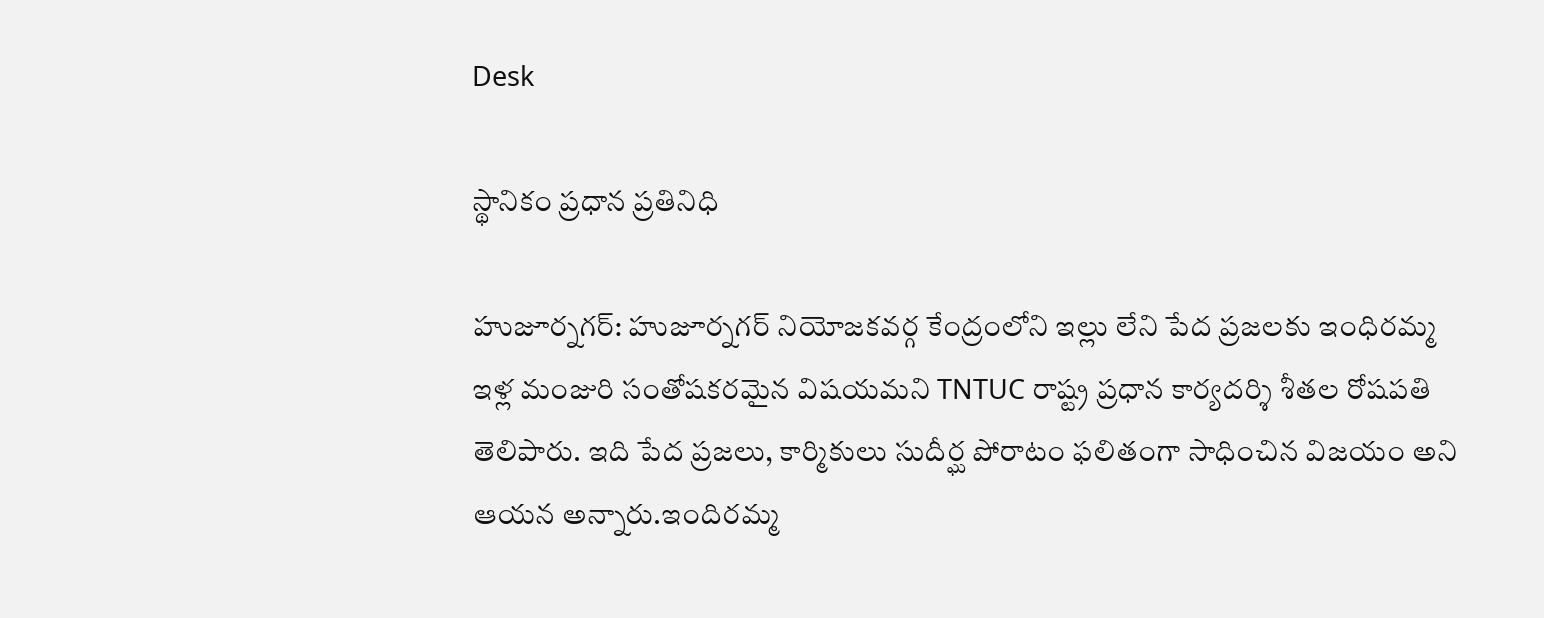Desk

స్థానికం ప్రధాన ప్రతినిధి

హుజూర్నగర్: హుజూర్నగర్ నియోజకవర్గ కేంద్రంలోని ఇల్లు లేని పేద ప్రజలకు ఇంధిరమ్మ ఇళ్ల మంజురి సంతోషకరమైన విషయమని TNTUC రాష్ట్ర ప్రధాన కార్యదర్శి శీతల రోషపతి తెలిపారు. ఇది పేద ప్రజలు, కార్మికులు సుదీర్ఘ పోరాటం ఫలితంగా సాధించిన విజయం అని ఆయన అన్నారు.ఇందిరమ్మ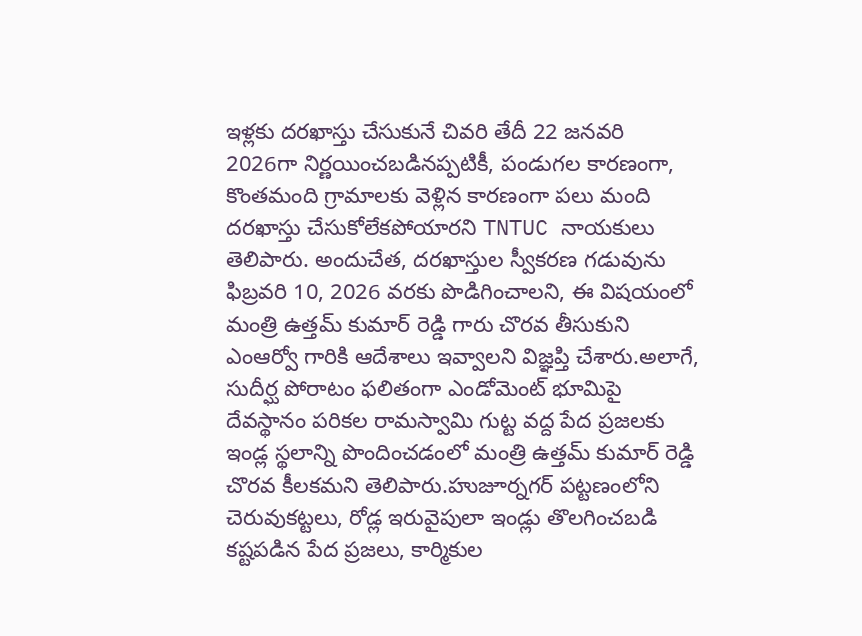ఇళ్లకు దరఖాస్తు చేసుకునే చివరి తేదీ 22 జనవరి 2026గా నిర్ణయించబడినప్పటికీ, పండుగల కారణంగా, కొంతమంది గ్రామాలకు వెళ్లిన కారణంగా పలు మంది దరఖాస్తు చేసుకోలేకపోయారని TNTUC నాయకులు తెలిపారు. అందుచేత, దరఖాస్తుల స్వీకరణ గడువును ఫిబ్రవరి 10, 2026 వరకు పొడిగించాలని, ఈ విషయంలో మంత్రి ఉత్తమ్ కుమార్ రెడ్డి గారు చొరవ తీసుకుని ఎంఆర్వో గారికి ఆదేశాలు ఇవ్వాలని విజ్ఞప్తి చేశారు.అలాగే, సుదీర్ఘ పోరాటం ఫలితంగా ఎండోమెంట్ భూమిపై దేవస్థానం పరికల రామస్వామి గుట్ట వద్ద పేద ప్రజలకు ఇండ్ల స్థలాన్ని పొందించడంలో మంత్రి ఉత్తమ్ కుమార్ రెడ్డి చొరవ కీలకమని తెలిపారు.హుజూర్నగర్ పట్టణంలోని చెరువుకట్టలు, రోడ్ల ఇరువైపులా ఇండ్లు తొలగించబడి కష్టపడిన పేద ప్రజలు, కార్మికుల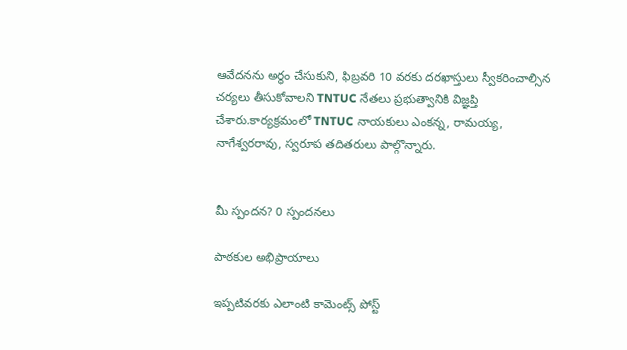ఆవేదనను అర్థం చేసుకుని, ఫిబ్రవరి 10 వరకు దరఖాస్తులు స్వీకరించాల్సిన చర్యలు తీసుకోవాలని TNTUC నేతలు ప్రభుత్వానికి విజ్ఞప్తి చేశారు.కార్యక్రమంలో TNTUC నాయకులు ఎంకన్న, రామయ్య, నాగేశ్వరరావు, స్వరూప తదితరులు పాల్గొన్నారు.


మీ స్పందన? 0 స్పందనలు

పాఠకుల అభిప్రాయాలు

ఇప్పటివరకు ఎలాంటి కామెంట్స్ పోస్ట్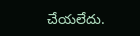చేయలేదు.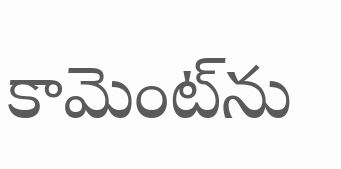కామెంట్‌ను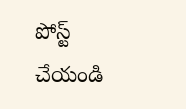పోస్ట్ చేయండి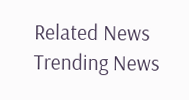Related News
Trending News